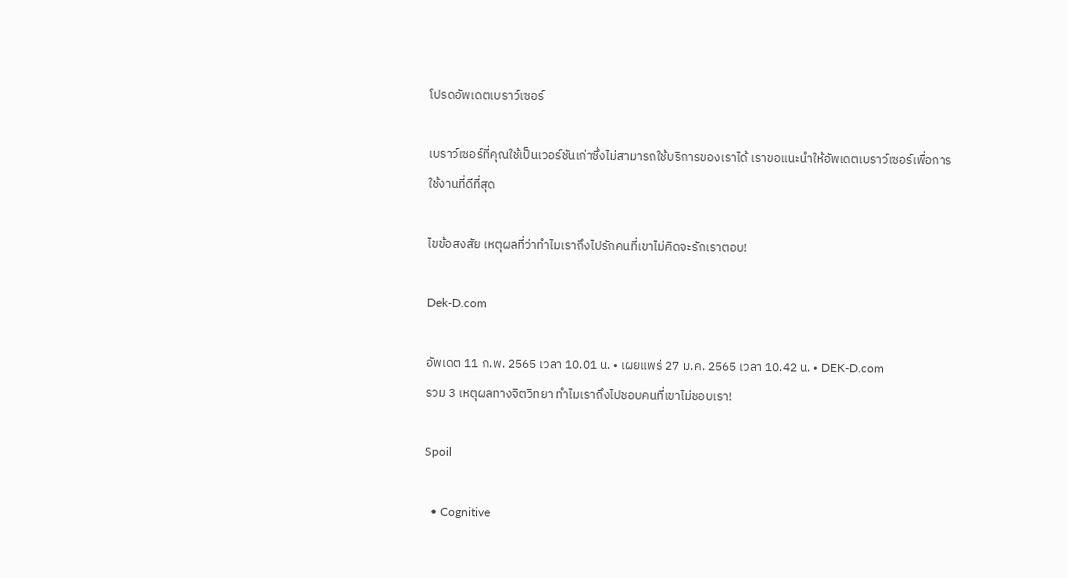โปรดอัพเดตเบราว์เซอร์

เบราว์เซอร์ที่คุณใช้เป็นเวอร์ชันเก่าซึ่งไม่สามารถใช้บริการของเราได้ เราขอแนะนำให้อัพเดตเบราว์เซอร์เพื่อการใช้งานที่ดีที่สุด

ไขข้อสงสัย เหตุผลที่ว่าทำไมเราถึงไปรักคนที่เขาไม่คิดจะรักเราตอบ!

Dek-D.com

อัพเดต 11 ก.พ. 2565 เวลา 10.01 น. • เผยแพร่ 27 ม.ค. 2565 เวลา 10.42 น. • DEK-D.com
รวม 3 เหตุผลทางจิตวิทยา ทำไมเราถึงไปชอบคนที่เขาไม่ชอบเรา!

Spoil

  • Cognitive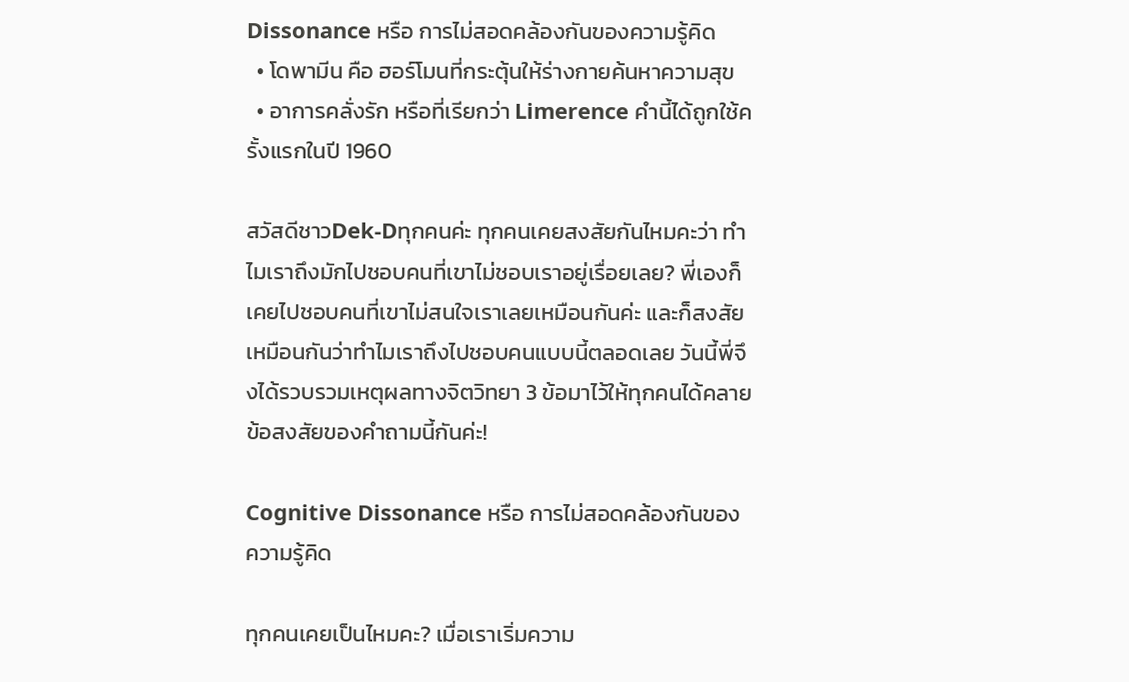Dissonance หรือ การไม่สอดคล้องกันของความรู้คิด
  • โดพามีน คือ ฮอร์โมนที่กระตุ้นให้ร่างกายค้นหาความสุข
  • อาการคลั่งรัก หรือที่เรียกว่า Limerence คำนี้ได้ถูกใช้ครั้งแรกในปี 1960

สวัสดีชาวDek-Dทุกคนค่ะ ทุกคนเคยสงสัยกันไหมคะว่า ทำไมเราถึงมักไปชอบคนที่เขาไม่ชอบเราอยู่เรื่อยเลย? พี่เองก็เคยไปชอบคนที่เขาไม่สนใจเราเลยเหมือนกันค่ะ และก็สงสัยเหมือนกันว่าทำไมเราถึงไปชอบคนแบบนี้ตลอดเลย วันนี้พี่จึงได้รวบรวมเหตุผลทางจิตวิทยา 3 ข้อมาไว้ให้ทุกคนได้คลายข้อสงสัยของคำถามนี้กันค่ะ!

Cognitive Dissonance หรือ การไม่สอดคล้องกันของความรู้คิด

ทุกคนเคยเป็นไหมคะ? เมื่อเราเริ่มความ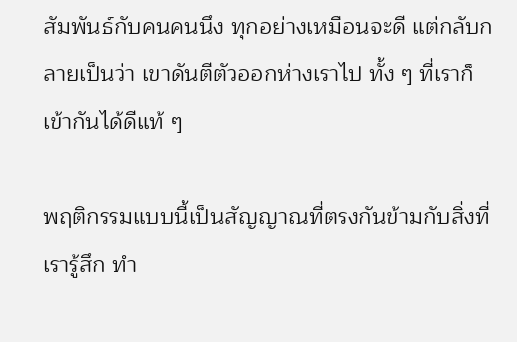สัมพันธ์กับคนคนนึง ทุกอย่างเหมือนจะดี แต่กลับกลายเป็นว่า เขาดันตีตัวออกห่างเราไป ทั้ง ๆ ที่เราก็เข้ากันได้ดีแท้ ๆ

พฤติกรรมแบบนี้เป็นสัญญาณที่ตรงกันข้ามกับสิ่งที่เรารู้สึก ทำ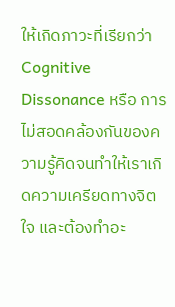ให้เกิดภาวะที่เรียกว่า Cognitive Dissonance หรือ การไม่สอดคล้องกันของความรู้คิดจนทำให้เราเกิดความเครียดทางจิตใจ และต้องทำอะ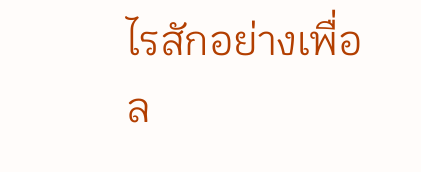ไรสักอย่างเพื่อล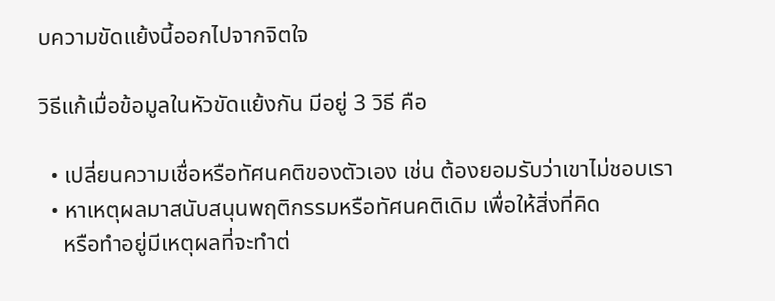บความขัดแย้งนี้ออกไปจากจิตใจ

วิธีแก้เมื่อข้อมูลในหัวขัดแย้งกัน มีอยู่ 3 วิธี คือ

  • เปลี่ยนความเชื่อหรือทัศนคติของตัวเอง เช่น ต้องยอมรับว่าเขาไม่ชอบเรา
  • หาเหตุผลมาสนับสนุนพฤติกรรมหรือทัศนคติเดิม เพื่อให้สิ่งที่คิด
    หรือทำอยู่มีเหตุผลที่จะทำต่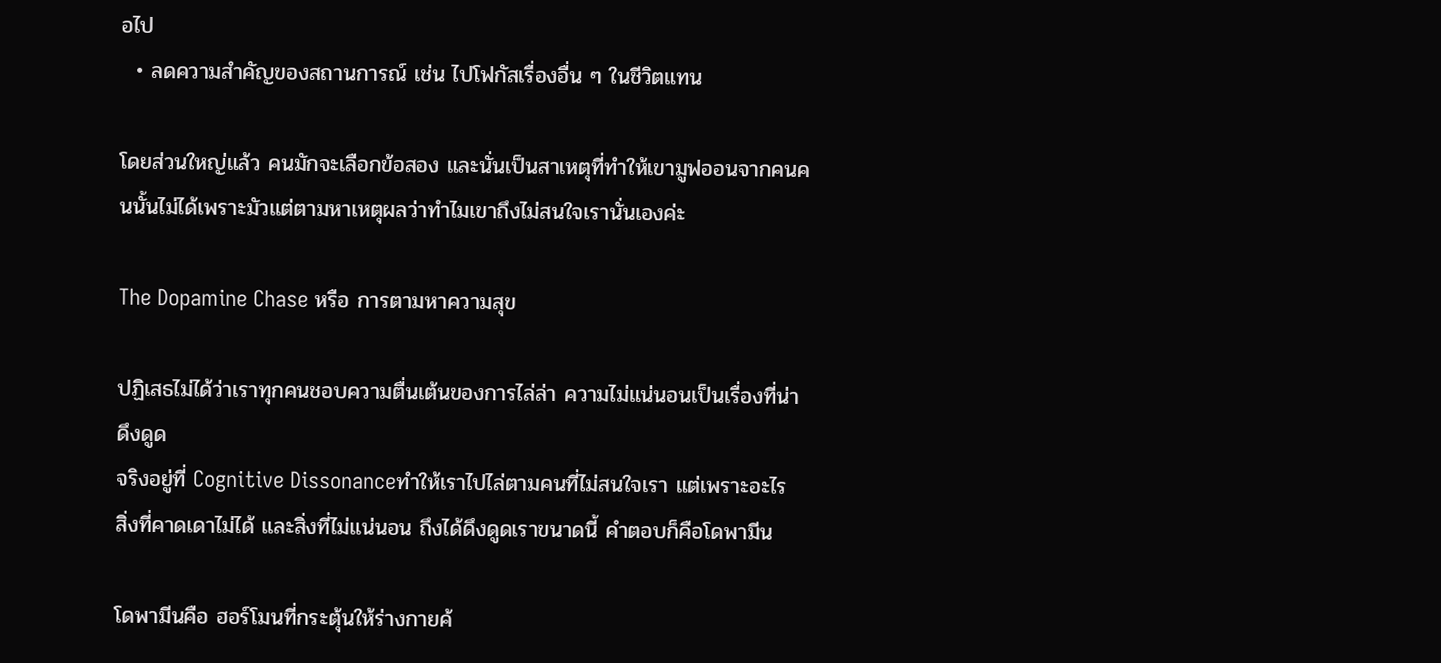อไป
  • ลดความสำคัญของสถานการณ์ เช่น ไปโฟกัสเรื่องอื่น ๆ ในชีวิตแทน

โดยส่วนใหญ่แล้ว คนมักจะเลือกข้อสอง และนั่นเป็นสาเหตุที่ทำให้เขามูฟออนจากคนคนนั้นไม่ได้เพราะมัวแต่ตามหาเหตุผลว่าทำไมเขาถึงไม่สนใจเรานั่นเองค่ะ

The Dopamine Chase หรือ การตามหาความสุข

ปฏิเสธไม่ได้ว่าเราทุกคนชอบความตื่นเต้นของการไล่ล่า ความไม่แน่นอนเป็นเรื่องที่น่าดึงดูด
จริงอยู่ที่ Cognitive Dissonanceทำให้เราไปไล่ตามคนที่ไม่สนใจเรา แต่เพราะอะไร สิ่งที่คาดเดาไม่ได้ และสิ่งที่ไม่แน่นอน ถึงได้ดึงดูดเราขนาดนี้ คำตอบก็คือโดพามีน

โดพามีนคือ ฮอร์โมนที่กระตุ้นให้ร่างกายค้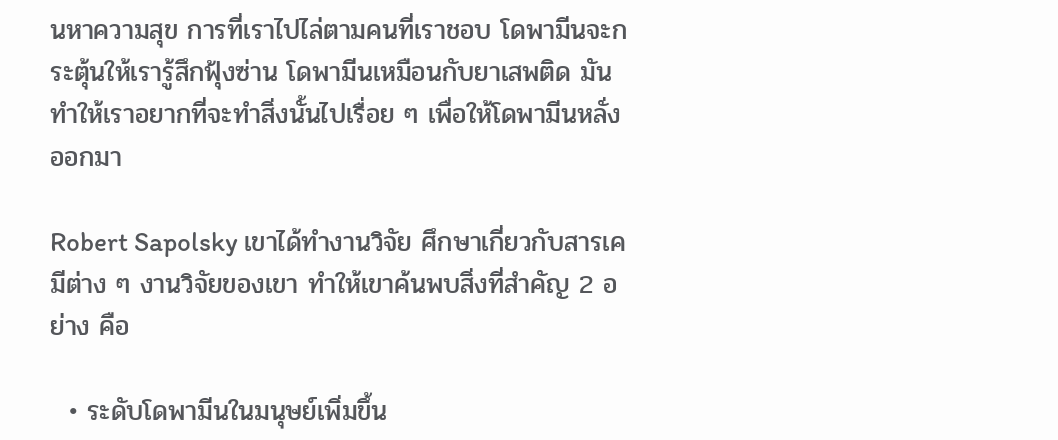นหาความสุข การที่เราไปไล่ตามคนที่เราชอบ โดพามีนจะกระตุ้นให้เรารู้สึกฟุ้งซ่าน โดพามีนเหมือนกับยาเสพติด มันทำให้เราอยากที่จะทำสิ่งนั้นไปเรื่อย ๆ เพื่อให้โดพามีนหลั่งออกมา

Robert Sapolsky เขาได้ทำงานวิจัย ศึกษาเกี่ยวกับสารเคมีต่าง ๆ งานวิจัยของเขา ทำให้เขาค้นพบสิ่งที่สำคัญ 2 อย่าง คือ

  • ระดับโดพามีนในมนุษย์เพิ่มขึ้น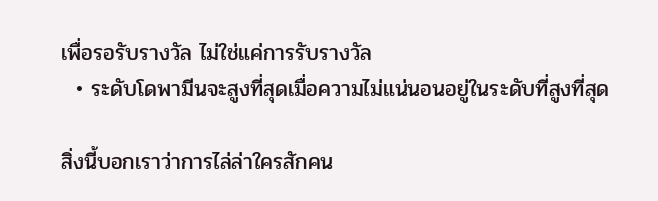เพื่อรอรับรางวัล ไม่ใช่แค่การรับรางวัล
  • ระดับโดพามีนจะสูงที่สุดเมื่อความไม่แน่นอนอยู่ในระดับที่สูงที่สุด

สิ่งนี้บอกเราว่าการไล่ล่าใครสักคน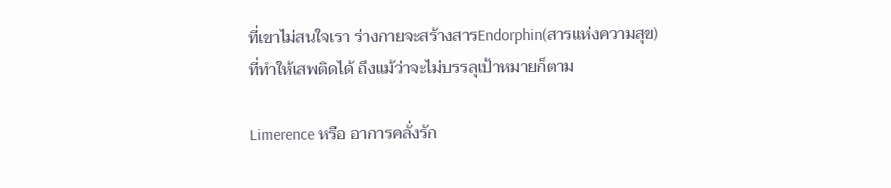ที่เขาไม่สนใจเรา ร่างกายจะสร้างสารEndorphin(สารแห่งความสุข) ที่ทำให้เสพติดได้ ถึงแม้ว่าจะไม่บรรลุเป้าหมายก็ตาม

Limerence หรือ อาการคลั่งรัก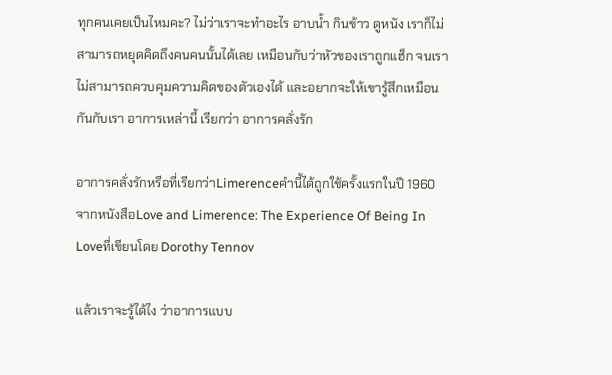ทุกคนเคยเป็นไหมคะ? ไม่ว่าเราจะทำอะไร อาบน้ำ กินข้าว ดูหนัง เราก็ไม่สามารถหยุดคิดถึงคนคนนั้นได้เลย เหมือนกับว่าหัวของเราถูกแฮ็ก จนเราไม่สามารถควบคุมความคิดของตัวเองได้ และอยากจะให้เขารู้สึกเหมือนกันกับเรา อาการเหล่านี้ เรียกว่า อาการคลั่งรัก

อาการคลั่งรักหรือที่เรียกว่าLimerenceคำนี้ได้ถูกใช้ครั้งแรกในปี 1960 จากหนังสือLove and Limerence: The Experience Of Being In Loveที่เขียนโดย Dorothy Tennov

แล้วเราจะรู้ได้ไง ว่าอาการแบบ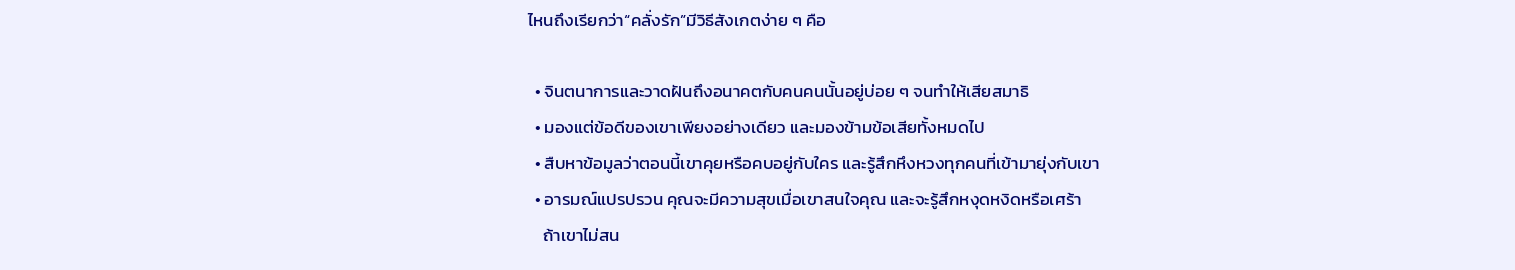ไหนถึงเรียกว่า“คลั่งรัก”มีวิธีสังเกตง่าย ๆ คือ

  • จินตนาการและวาดฝันถึงอนาคตกับคนคนนั้นอยู่บ่อย ๆ จนทำให้เสียสมาธิ
  • มองแต่ข้อดีของเขาเพียงอย่างเดียว และมองข้ามข้อเสียทั้งหมดไป
  • สืบหาข้อมูลว่าตอนนี้เขาคุยหรือคบอยู่กับใคร และรู้สึกหึงหวงทุกคนที่เข้ามายุ่งกับเขา
  • อารมณ์แปรปรวน คุณจะมีความสุขเมื่อเขาสนใจคุณ และจะรู้สึกหงุดหงิดหรือเศร้า
    ถ้าเขาไม่สน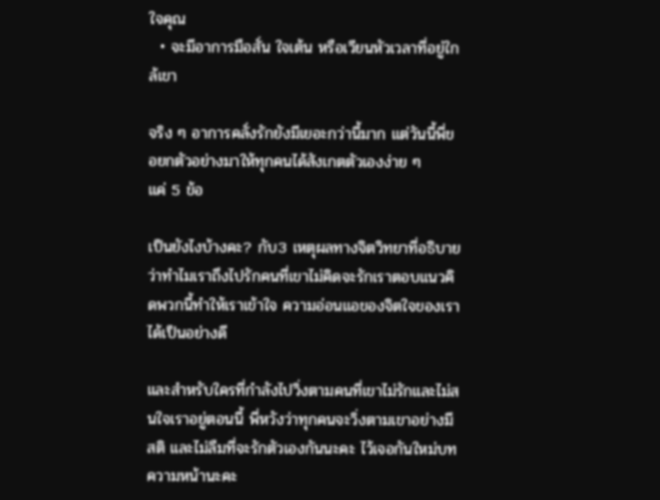ใจคุณ
  • จะมีอาการมือสั่น ใจเต้น หรือเวียนหัวเวลาที่อยู่ใกล้เขา

จริง ๆ อาการคลั่งรักยังมีเยอะกว่านี้มาก แต่วันนี้พี่ขอยกตัวอย่างมาให้ทุกคนได้สังเกตตัวเองง่าย ๆ
แค่ 5 ข้อ

เป็นยังไงบ้างคะ? กับ3 เหตุผลทางจิตวิทยาที่อธิบายว่าทำไมเราถึงไปรักคนที่เขาไม่คิดจะรักเราตอบแนวคิดพวกนี้ทำให้เราเข้าใจ ความอ่อนแอของจิตใจของเราได้เป็นอย่างดี

และสำหรับใครที่กำลังไปวิ่งตามคนที่เขาไม่รักและไม่สนใจเราอยู่ตอนนี้ พี่หวังว่าทุกคนจะวิ่งตามเขาอย่างมีสติ และไม่ลืมที่จะรักตัวเองกันนะคะ ไว้เจอกันใหม่บทความหน้านะคะ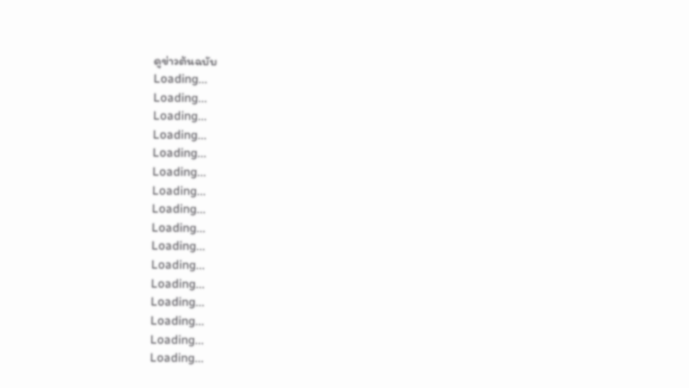ดูข่าวต้นฉบับ
Loading...
Loading...
Loading...
Loading...
Loading...
Loading...
Loading...
Loading...
Loading...
Loading...
Loading...
Loading...
Loading...
Loading...
Loading...
Loading...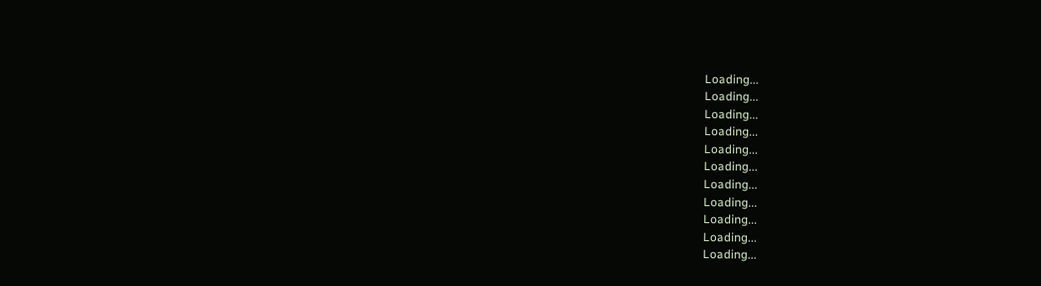Loading...
Loading...
Loading...
Loading...
Loading...
Loading...
Loading...
Loading...
Loading...
Loading...
Loading...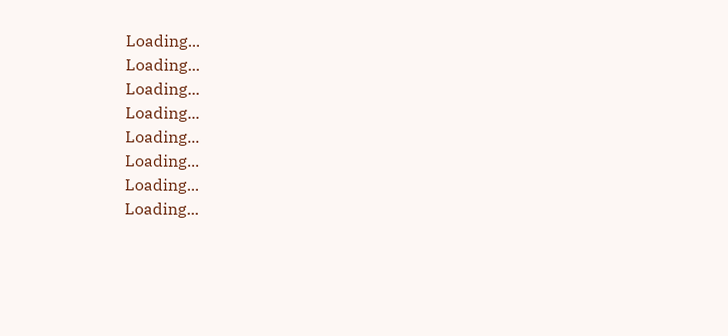Loading...
Loading...
Loading...
Loading...
Loading...
Loading...
Loading...
Loading...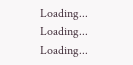Loading...
Loading...
Loading...